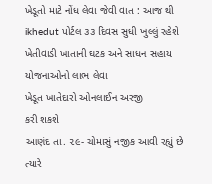ખેડૂતો માટે નોંધ લેવા જેવી વાત : આજ થી ikhedut પોર્ટલ ૩૩ દિવસ સુધી ખુલ્લું રહેશે
ખેતીવાડી ખાતાની ઘટક અને સાધન સહાય યોજનાઓનો લાભ લેવા
ખેડૂત ખાતેદારો ઓનલાઈન અરજી
કરી શકશે
આણંદ તા. ૨૯- ચોમાસું નજીક આવી રહ્યું છે ત્યારે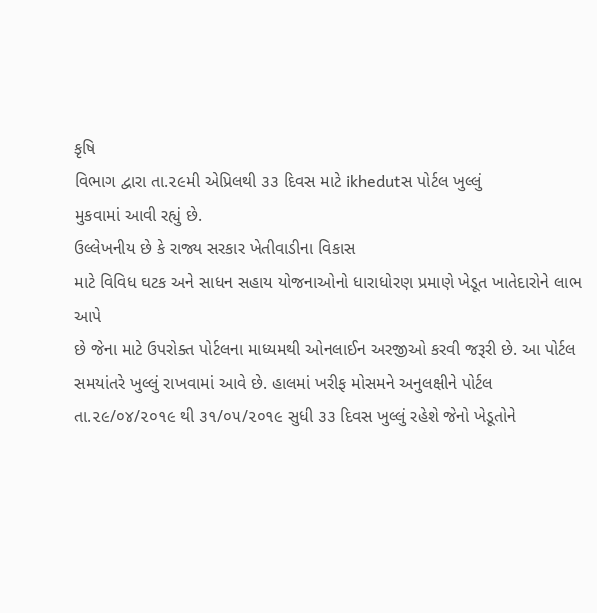કૃષિ
વિભાગ દ્વારા તા.૨૯મી એપ્રિલથી ૩૩ દિવસ માટે ikhedutસ પોર્ટલ ખુલ્લું
મુકવામાં આવી રહ્યું છે.
ઉલ્લેખનીય છે કે રાજ્ય સરકાર ખેતીવાડીના વિકાસ
માટે વિવિધ ઘટક અને સાધન સહાય યોજનાઓનો ધારાધોરણ પ્રમાણે ખેડૂત ખાતેદારોને લાભ આપે
છે જેના માટે ઉપરોક્ત પોર્ટલના માધ્યમથી ઓનલાઈન અરજીઓ કરવી જરૂરી છે. આ પોર્ટલ
સમયાંતરે ખુલ્લું રાખવામાં આવે છે. હાલમાં ખરીફ મોસમને અનુલક્ષીને પોર્ટલ
તા.૨૯/૦૪/૨૦૧૯ થી ૩૧/૦૫/૨૦૧૯ સુધી ૩૩ દિવસ ખુલ્લું રહેશે જેનો ખેડૂતોને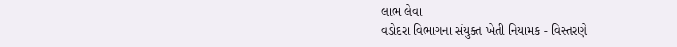લાભ લેવા
વડોદરા વિભાગના સંયુક્ત ખેતી નિયામક - વિસ્તરણે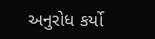અનુરોધ કર્યો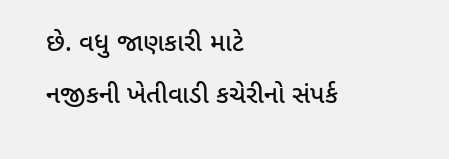છે. વધુ જાણકારી માટે
નજીકની ખેતીવાડી કચેરીનો સંપર્ક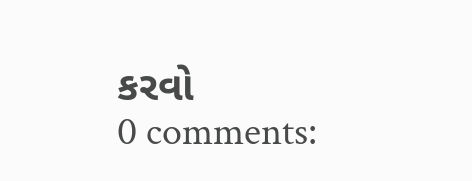કરવો
0 comments: